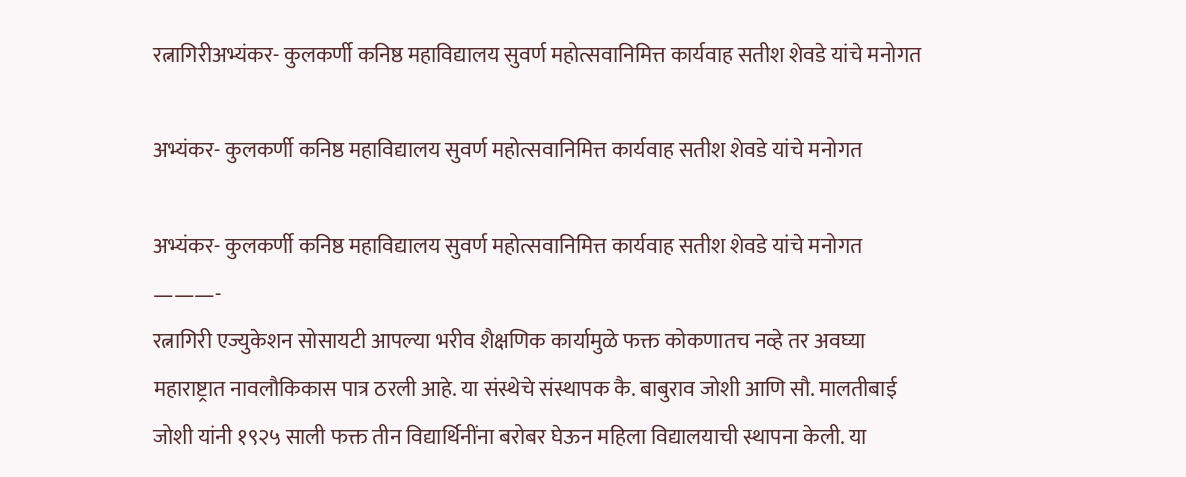रत्नागिरीअभ्यंकर- कुलकर्णी कनिष्ठ महाविद्यालय सुवर्ण महोत्सवानिमित्त कार्यवाह सतीश शेवडे यांचे मनोगत

अभ्यंकर- कुलकर्णी कनिष्ठ महाविद्यालय सुवर्ण महोत्सवानिमित्त कार्यवाह सतीश शेवडे यांचे मनोगत

अभ्यंकर- कुलकर्णी कनिष्ठ महाविद्यालय सुवर्ण महोत्सवानिमित्त कार्यवाह सतीश शेवडे यांचे मनोगत
———-
रत्नागिरी एज्युकेशन सोसायटी आपल्या भरीव शैक्षणिक कार्यामुळे फक्त कोकणातच नव्हे तर अवघ्या महाराष्ट्रात नावलौकिकास पात्र ठरली आहे. या संस्थेचे संस्थापक कै. बाबुराव जोशी आणि सौ. मालतीबाई जोशी यांनी १९२५ साली फक्त तीन विद्यार्थिनींना बरोबर घेऊन महिला विद्यालयाची स्थापना केली. या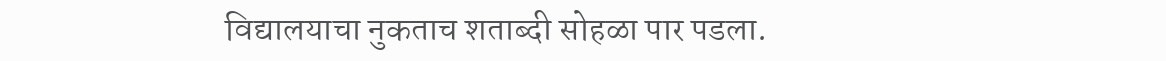विद्यालयाचा नुकताच शताब्दी सोहळा पार पडला.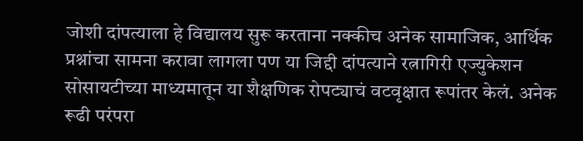जोशी दांपत्याला हे विद्यालय सुरू करताना नक्कीच अनेक सामाजिक, आर्थिक प्रश्नांचा सामना करावा लागला पण या जिद्दी दांपत्याने रत्नागिरी एज्युकेशन सोसायटीच्या माध्यमातून या शैक्षणिक रोपट्याचं वटवृक्षात रूपांतर केलं. अनेक रूढी परंपरा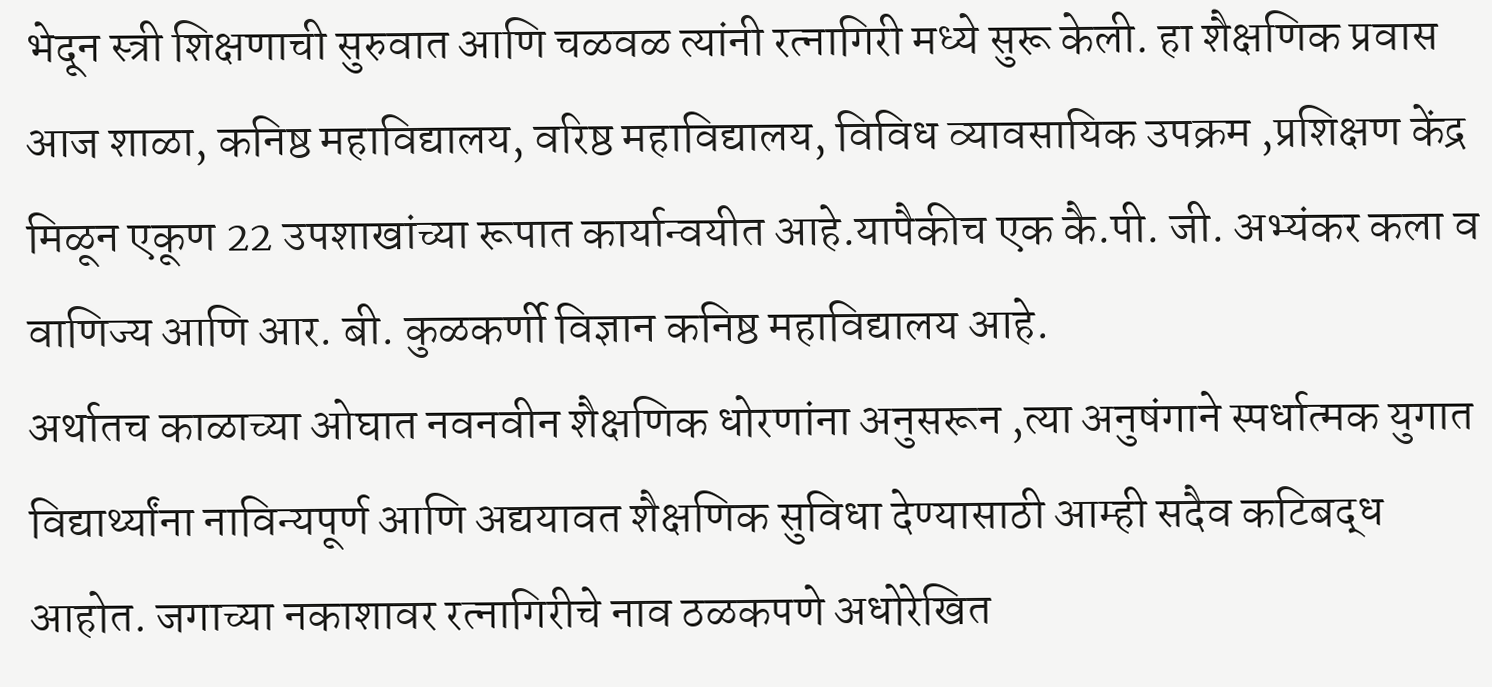भेदून स्त्री शिक्षणाची सुरुवात आणि चळवळ त्यांनी रत्नागिरी मध्ये सुरू केली. हा शैक्षणिक प्रवास आज शाळा, कनिष्ठ महाविद्यालय, वरिष्ठ महाविद्यालय, विविध व्यावसायिक उपक्रम ,प्रशिक्षण केंद्र मिळून एकूण 22 उपशाखांच्या रूपात कार्यान्वयीत आहे.यापैकीच एक कै.पी. जी. अभ्यंकर कला व वाणिज्य आणि आर. बी. कुळकर्णी विज्ञान कनिष्ठ महाविद्यालय आहे.
अर्थातच काळाच्या ओघात नवनवीन शैक्षणिक धोरणांना अनुसरून ,त्या अनुषंगाने स्पर्धात्मक युगात विद्यार्थ्यांना नाविन्यपूर्ण आणि अद्ययावत शैक्षणिक सुविधा देण्यासाठी आम्ही सदैव कटिबद्ध आहोत. जगाच्या नकाशावर रत्नागिरीचे नाव ठळकपणे अधोरेखित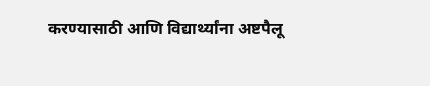करण्यासाठी आणि विद्यार्थ्यांना अष्टपैलू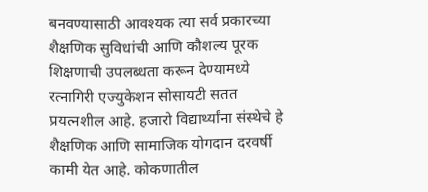बनवण्यासाठी आवश्यक त्या सर्व प्रकारच्या शैक्षणिक सुविधांची आणि कौशल्य पूरक शिक्षणाची उपलब्धता करून देण्यामध्ये रत्नागिरी एज्युकेशन सोसायटी सतत प्रयत्नशील आहे. हजारो विद्यार्थ्यांना संस्थेचे हे शैक्षणिक आणि सामाजिक योगदान दरवर्षी कामी येत आहे. कोकणातील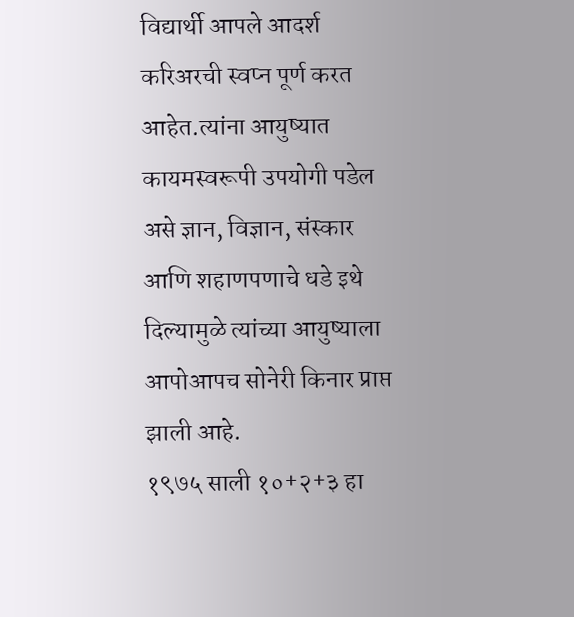विद्यार्थी आपले आदर्श करिअरची स्वप्न पूर्ण करत आहेत.त्यांना आयुष्यात कायमस्वरूपी उपयोगी पडेल असे ज्ञान, विज्ञान, संस्कार आणि शहाणपणाचे धडे इथे दिल्यामुळे त्यांच्या आयुष्याला आपोआपच सोनेरी किनार प्राप्त झाली आहे.
१९७५ साली १०+२+३ हा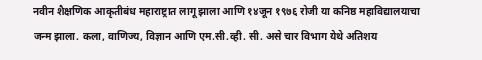नवीन शैक्षणिक आकृतीबंध महाराष्ट्रात लागू झाला आणि १४जून १९७६ रोजी या कनिष्ठ महाविद्यालयाचा जन्म झाला. कला, वाणिज्य, विज्ञान आणि एम.सी.व्ही. सी. असे चार विभाग येथे अतिशय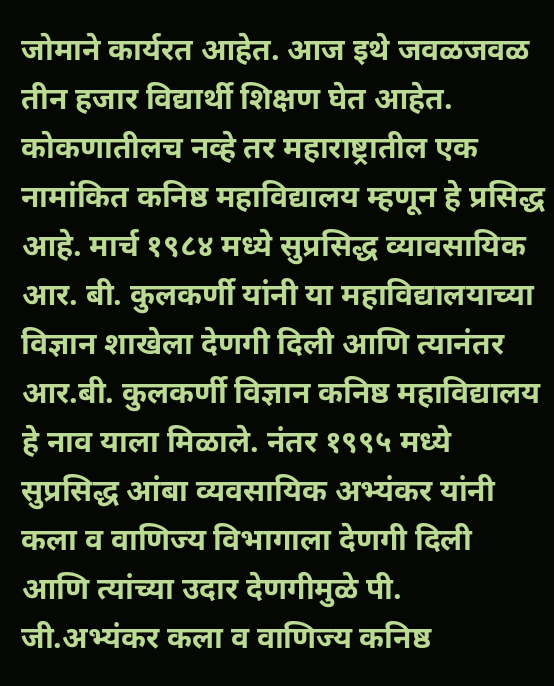जोमाने कार्यरत आहेत. आज इथे जवळजवळ तीन हजार विद्यार्थी शिक्षण घेत आहेत. कोकणातीलच नव्हे तर महाराष्ट्रातील एक नामांकित कनिष्ठ महाविद्यालय म्हणून हे प्रसिद्ध आहे. मार्च १९८४ मध्ये सुप्रसिद्ध व्यावसायिक आर. बी. कुलकर्णी यांनी या महाविद्यालयाच्या विज्ञान शाखेला देणगी दिली आणि त्यानंतर आर.बी. कुलकर्णी विज्ञान कनिष्ठ महाविद्यालय हे नाव याला मिळाले. नंतर १९९५ मध्ये सुप्रसिद्ध आंबा व्यवसायिक अभ्यंकर यांनी कला व वाणिज्य विभागाला देणगी दिली आणि त्यांच्या उदार देणगीमुळे पी. जी.अभ्यंकर कला व वाणिज्य कनिष्ठ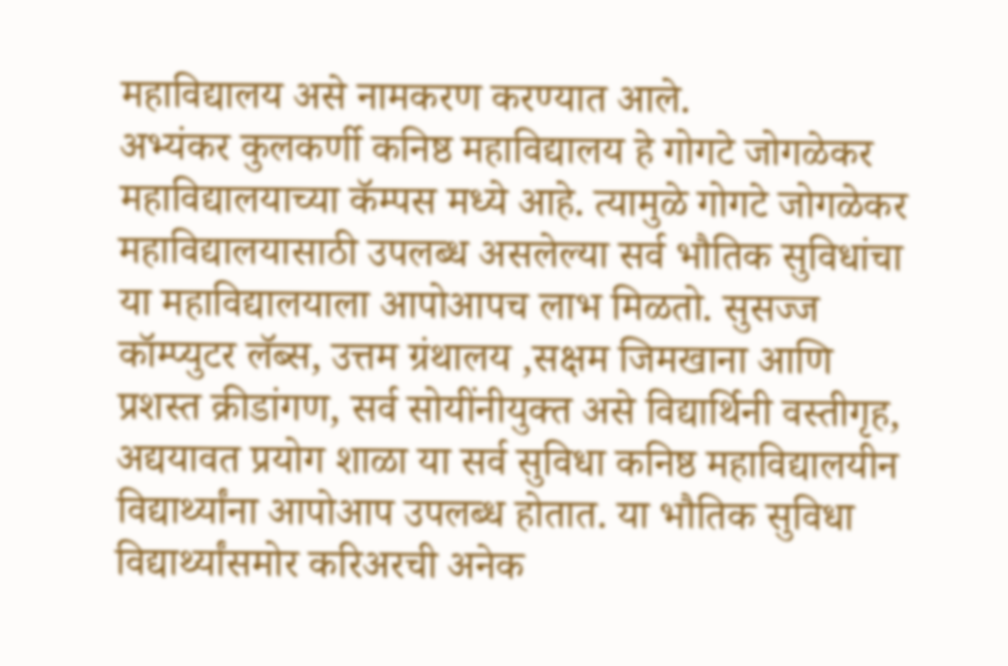महाविद्यालय असे नामकरण करण्यात आले.
अभ्यंकर कुलकर्णी कनिष्ठ महाविद्यालय हे गोगटे जोगळेकर महाविद्यालयाच्या कॅम्पस मध्ये आहे. त्यामुळे गोगटे जोगळेकर महाविद्यालयासाठी उपलब्ध असलेल्या सर्व भौतिक सुविधांचा या महाविद्यालयाला आपोआपच लाभ मिळतो. सुसज्ज कॉम्प्युटर लॅब्स, उत्तम ग्रंथालय ,सक्षम जिमखाना आणि प्रशस्त क्रीडांगण, सर्व सोयींनीयुक्त असे विद्यार्थिनी वस्तीगृह, अद्ययावत प्रयोग शाळा या सर्व सुविधा कनिष्ठ महाविद्यालयीन विद्यार्थ्यांना आपोआप उपलब्ध होतात. या भौतिक सुविधा विद्यार्थ्यांसमोर करिअरची अनेक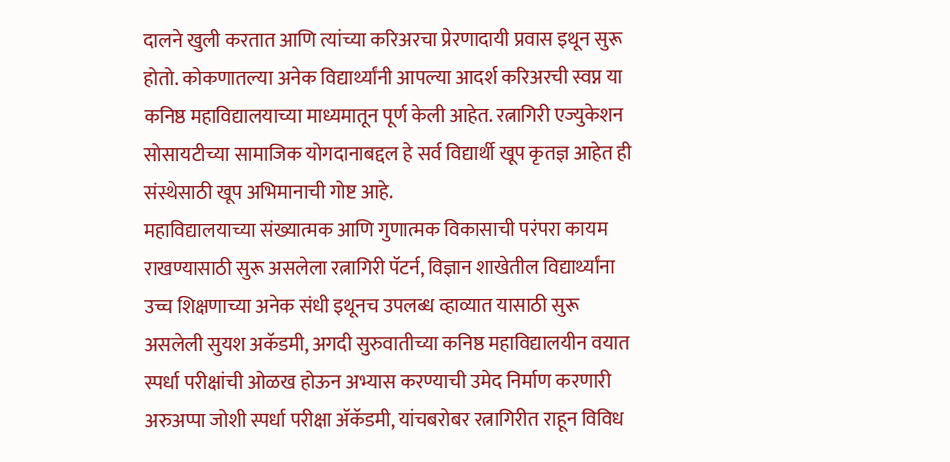दालने खुली करतात आणि त्यांच्या करिअरचा प्रेरणादायी प्रवास इथून सुरू होतो. कोकणातल्या अनेक विद्यार्थ्यांनी आपल्या आदर्श करिअरची स्वप्न या कनिष्ठ महाविद्यालयाच्या माध्यमातून पूर्ण केली आहेत. रत्नागिरी एज्युकेशन सोसायटीच्या सामाजिक योगदानाबद्दल हे सर्व विद्यार्थी खूप कृतज्ञ आहेत ही संस्थेसाठी खूप अभिमानाची गोष्ट आहे.
महाविद्यालयाच्या संख्यात्मक आणि गुणात्मक विकासाची परंपरा कायम राखण्यासाठी सुरू असलेला रत्नागिरी पॅटर्न, विज्ञान शाखेतील विद्यार्थ्यांना उच्च शिक्षणाच्या अनेक संधी इथूनच उपलब्ध व्हाव्यात यासाठी सुरू असलेली सुयश अकॅडमी, अगदी सुरुवातीच्या कनिष्ठ महाविद्यालयीन वयात स्पर्धा परीक्षांची ओळख होऊन अभ्यास करण्याची उमेद निर्माण करणारी अरुअप्पा जोशी स्पर्धा परीक्षा ॲकॅडमी, यांचबरोबर रत्नागिरीत राहून विविध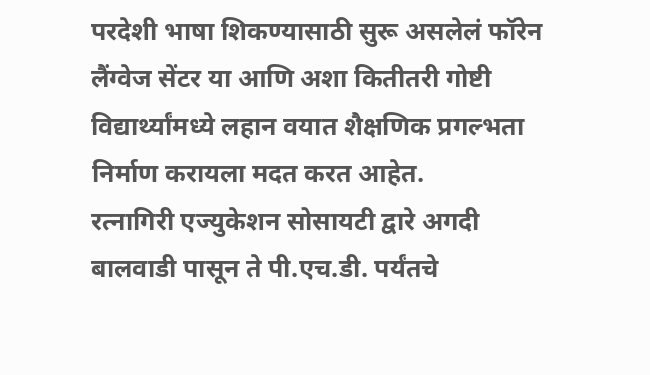परदेशी भाषा शिकण्यासाठी सुरू असलेलं फॉरेन लैंग्वेज सेंटर या आणि अशा कितीतरी गोष्टी विद्यार्थ्यांमध्ये लहान वयात शैक्षणिक प्रगल्भता निर्माण करायला मदत करत आहेत.
रत्नागिरी एज्युकेशन सोसायटी द्वारे अगदी बालवाडी पासून ते पी.एच.डी. पर्यंतचे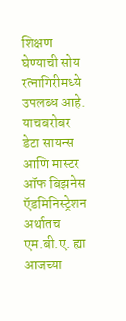शिक्षण घेण्याची सोय रत्नागिरीमध्ये उपलब्ध आहे. याचबरोबर डेटा सायन्स आणि मास्टर ऑफ बिझनेस ऍडमिनिस्ट्रेशन अर्थातच एम.बी.ए. ह्या आजच्या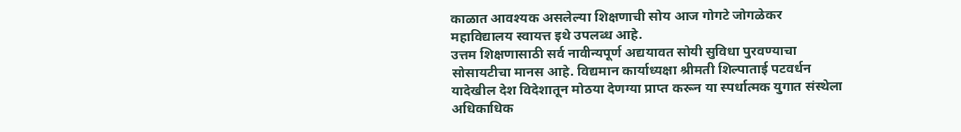काळात आवश्यक असलेल्या शिक्षणाची सोय आज गोगटे जोगळेकर महाविद्यालय स्वायत्त इथे उपलब्ध आहे.
उत्तम शिक्षणासाठी सर्व नावीन्यपूर्ण अद्ययावत सोयी सुविधा पुरवण्याचा सोसायटीचा मानस आहे. विद्यमान कार्याध्यक्षा श्रीमती शिल्पाताई पटवर्धन यादेखील देश विदेशातून मोठया देणग्या प्राप्त करून या स्पर्धात्मक युगात संस्थेला अधिकाधिक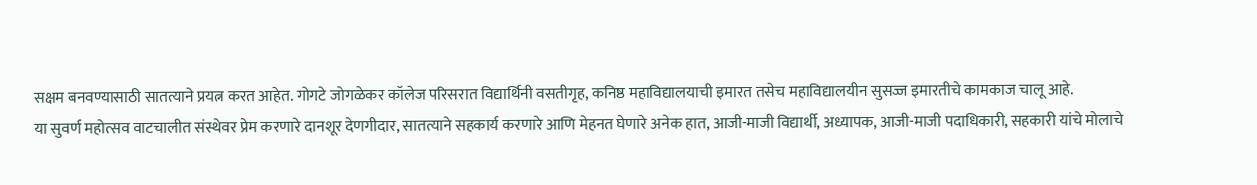सक्षम बनवण्यासाठी सातत्याने प्रयत्न करत आहेत. गोगटे जोगळेकर कॉलेज परिसरात विद्यार्थिनी वसतीगृह, कनिष्ठ महाविद्यालयाची इमारत तसेच महाविद्यालयीन सुसज्ज इमारतीचे कामकाज चालू आहे.
या सुवर्ण महोत्सव वाटचालीत संस्थेवर प्रेम करणारे दानशूर देणगीदार, सातत्याने सहकार्य करणारे आणि मेहनत घेणारे अनेक हात, आजी-माजी विद्यार्थी, अध्यापक, आजी-माजी पदाधिकारी, सहकारी यांचे मोलाचे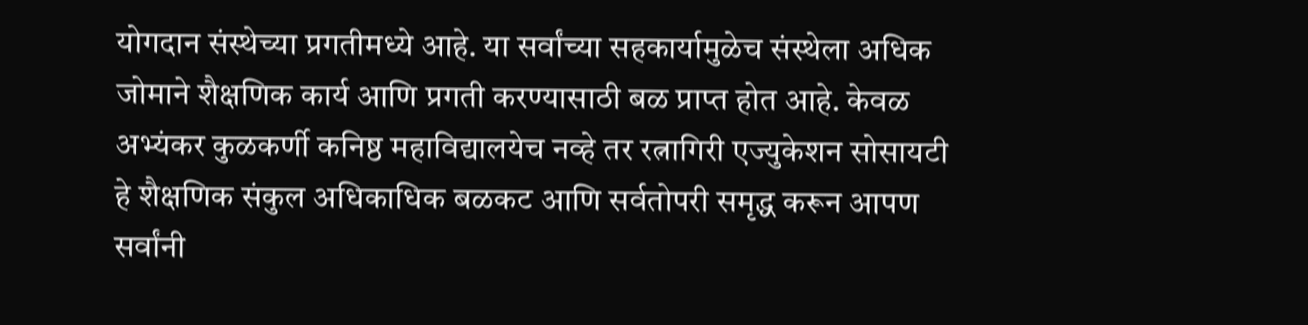योगदान संस्थेच्या प्रगतीमध्ये आहे. या सर्वांच्या सहकार्यामुळेच संस्थेला अधिक जोमाने शैक्षणिक कार्य आणि प्रगती करण्यासाठी बळ प्राप्त होत आहे. केवळ अभ्यंकर कुळकर्णी कनिष्ठ महाविद्यालयेच नव्हे तर रत्नागिरी एज्युकेशन सोसायटी हे शैक्षणिक संकुल अधिकाधिक बळकट आणि सर्वतोपरी समृद्ध करून आपण सर्वांनी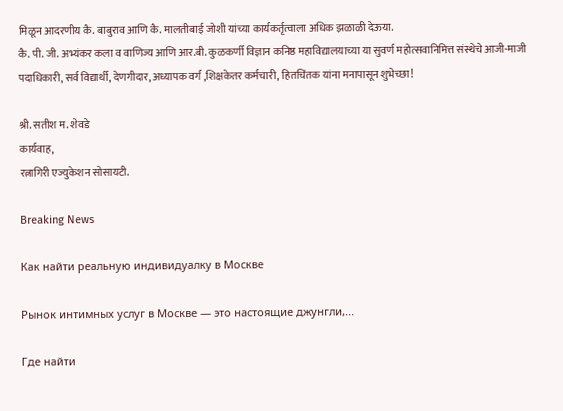मिळून आदरणीय कै. बाबुराव आणि कै. मालतीबाई जोशी यांच्या कार्यकर्तृत्वाला अधिक झळाळी देऊया.
कै. पी. जी. अभ्यंकर कला व वाणिज्य आणि आर.बी. कुळकर्णी विज्ञान कनिष्ठ महाविद्यालयाच्या या सुवर्ण महोत्सवानिमित्त संस्थेचे आजी-माजी पदाधिकारी, सर्व विद्यार्थी, देणगीदार, अध्यापक वर्ग ,शिक्षकेतर कर्मचारी, हितचिंतक यांना मनापासून शुभेच्छा!

श्री. सतीश म. शेवडे
कार्यवाह,
रत्नागिरी एज्युकेशन सोसायटी.

Breaking News

Как найти реальную индивидуалку в Москве

Рынок интимных услуг в Москве — это настоящие джунгли,...

Где найти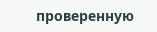проверенную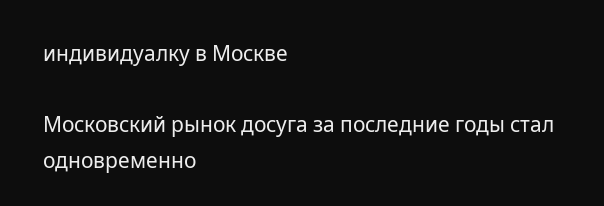индивидуалку в Москве

Московский рынок досуга за последние годы стал одновременно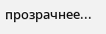прозрачнее...